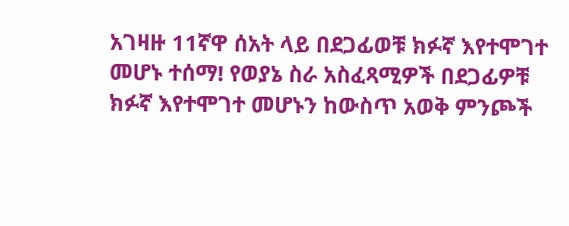አገዛዙ 11ኛዋ ሰአት ላይ በደጋፊወቹ ክፉኛ እየተሞገተ መሆኑ ተሰማ! የወያኔ ስራ አስፈጻሚዎች በደጋፊዎቹ ክፉኛ እየተሞገተ መሆኑን ከውስጥ አወቅ ምንጮች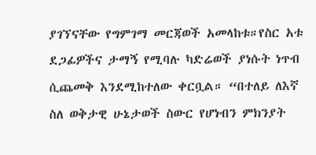ያገኘናቸው የግምገማ መርጃወች አመላከቱ።የስር አቱ ደጋፊዎችና ታማኝ የሚባሉ ካድሬወች ያነሱት ነጥብ ሲጨመቅ እንደሚከተለው ቀርቧል። “በተለይ ለእኛ ስለ ወቅታዊ ሁኔታወች ስውር የሆነብን ምክንያት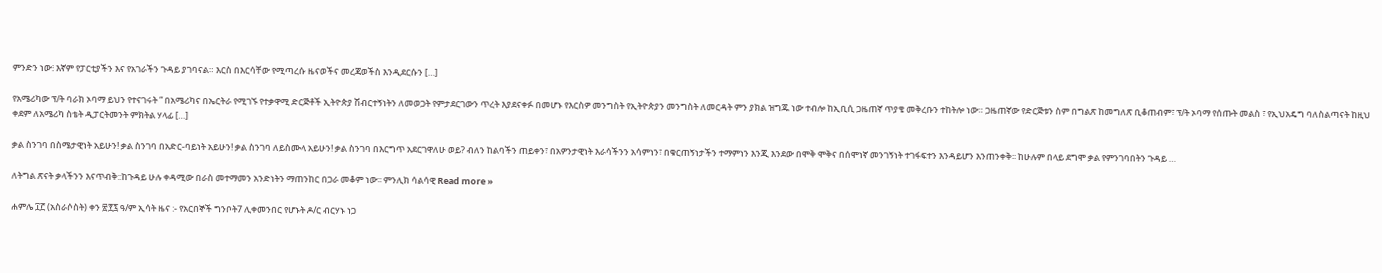ምንድን ነው፧ እኛም የፓርቲያችን እና የአገራችን ጉዳይ ያገባናል። እርስ በእርሳቸው የሚጣረሱ ዜናወችና መረጃወችስ እንዲደርሱን […]

የአሜሪካው ፕ/ት ባራክ ኦባማ ይህን የተናገሩት ” በአሜሪካና በኤርትራ የሚገኙ የተቃዋሚ ድርጅቶች ኢትዮጵያ ሽብርተኝነትን ለመወጋት የምታደርገውን ጥረት እያደናቀፉ በመሆኑ የእርስዎ መንግስት የኢትዮጵያን መንግስት ለመርዳት ምን ያክል ዝግጁ ነው ተብሎ ከኢቢሲ ጋዜጠኛ ጥያቄ መቅረቡን ተከትሎ ነው። ጋዜጠኛው የድርጅቱን ስም በግልጽ ከመግለጽ ቢቆጠብም፣ ፕ/ት ኦባማ የሰጡት መልስ ፣ የኢህአዴግ ባለስልጣናት ከዚህ ቀደም ለአሜሪካ ስቴት ዲፓርትመንት ምክትል ሃላፊ […]

ቃል ስንገባ በስሜታዊነት አይሁን! ቃል ስንገባ በአድር-ባይነት አይሁን! ቃል ስንገባ ለይስሙላ አይሁን! ቃል ስንገባ በእርግጥ አደርገዋለሁ ወይ? ብለን ከልባችን ጠይቀን፣ በአዎንታዊነት እራሳችንን አሳምነን፣ በቁርጠኝነታችን ተማምነን እንጂ እንደው በሞቅ ሞቅና በሰሞነኛ መንገኝነት ተገፋፍተን እንዳይሆን እንጠንቀቅ፡፡ ከሁሉም በላይ ደግሞ ቃል የምንገባበትን ጉዳይ …

ለትግል ጽናት ቃላችንን እናጥብቅ::ከጉዳይ ሁሉ ቀዳሚው በራስ መተማመን አንድነትን ማጠንከር በጋራ መቆም ነው፡፡ ምንሊክ ሳልሳዊ Read more »

ሐምሌ ፲፫ (አስራሶስት) ቀን ፳፻፯ ዓ/ም ኢሳት ዜና :- የአርበኞች ግንቦት7 ሊቀመንበር የሆኑት ዶ/ር ብርሃኑ ነጋ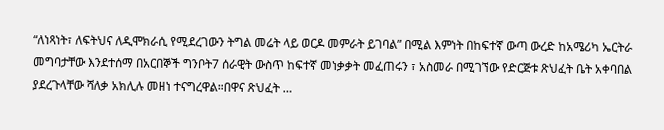“ለነጻነት፣ ለፍትህና ለዲሞክራሲ የሚደረገውን ትግል መሬት ላይ ወርዶ መምራት ይገባል” በሚል እምነት በከፍተኛ ውጣ ውረድ ከአሜሪካ ኤርትራ መግባታቸው እንደተሰማ በአርበኞች ግንቦት7 ሰራዊት ውስጥ ከፍተኛ መነቃቃት መፈጠሩን ፣ አስመራ በሚገኘው የድርጅቱ ጽህፈት ቤት አቀባበል ያደረጉላቸው ሻለቃ አክሊሉ መዘነ ተናግረዋል።በዋና ጽህፈት …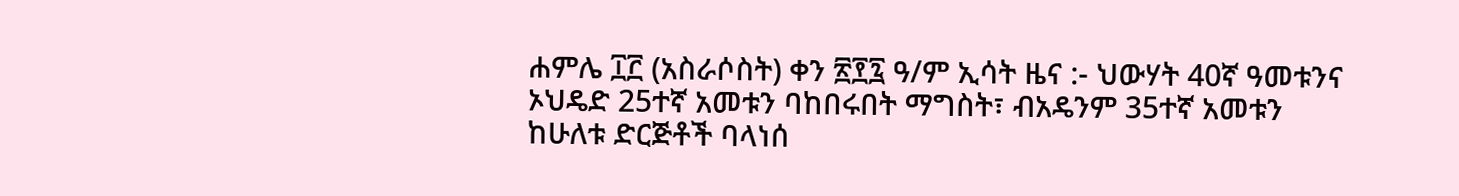ሐምሌ ፲፫ (አስራሶስት) ቀን ፳፻፯ ዓ/ም ኢሳት ዜና :- ህውሃት 40ኛ ዓመቱንና ኦህዴድ 25ተኛ አመቱን ባከበሩበት ማግስት፣ ብአዴንም 35ተኛ አመቱን ከሁለቱ ድርጅቶች ባላነሰ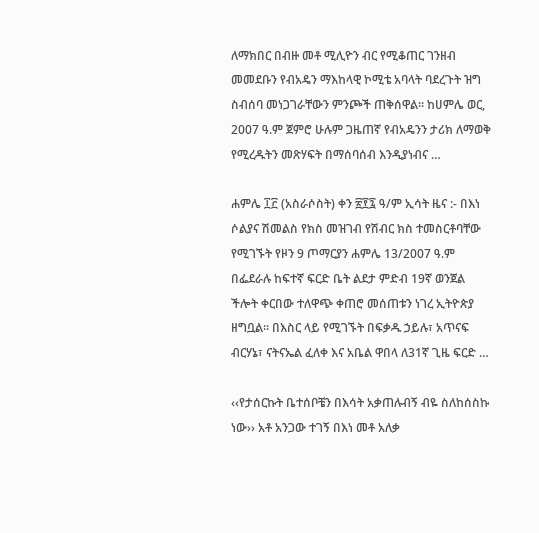ለማክበር በብዙ መቶ ሚሊዮን ብር የሚቆጠር ገንዘብ መመደቡን የብአዴን ማእከላዊ ኮሚቴ አባላት ባደረጉት ዝግ ስብሰባ መነጋገራቸውን ምንጮች ጠቅሰዋል። ከሀምሌ ወር, 2007 ዓ.ም ጀምሮ ሁሉም ጋዜጠኛ የብአዴንን ታሪክ ለማወቅ የሚረዱትን መጽሃፍት በማሰባሰብ እንዲያነብና …

ሐምሌ ፲፫ (አስራሶስት) ቀን ፳፻፯ ዓ/ም ኢሳት ዜና :- በእነ ሶልያና ሽመልስ የክስ መዝገብ የሽብር ክስ ተመስርቶባቸው የሚገኙት የዞን 9 ጦማርያን ሐምሌ 13/2007 ዓ.ም በፌደራሉ ከፍተኛ ፍርድ ቤት ልደታ ምድብ 19ኛ ወንጀል ችሎት ቀርበው ተለዋጭ ቀጠሮ መሰጠቱን ነገረ ኢትዮጵያ ዘግቧል። በእስር ላይ የሚገኙት በፍቃዱ ኃይሉ፣ አጥናፍ ብርሃኔ፣ ናትናኤል ፈለቀ እና አቤል ዋበላ ለ31ኛ ጊዜ ፍርድ …

‹‹የታሰርኩት ቤተሰቦቼን በእሳት አቃጠሉብኝ ብዬ ስለከሰስኩ ነው›› አቶ አንጋው ተገኝ በእነ መቶ አለቃ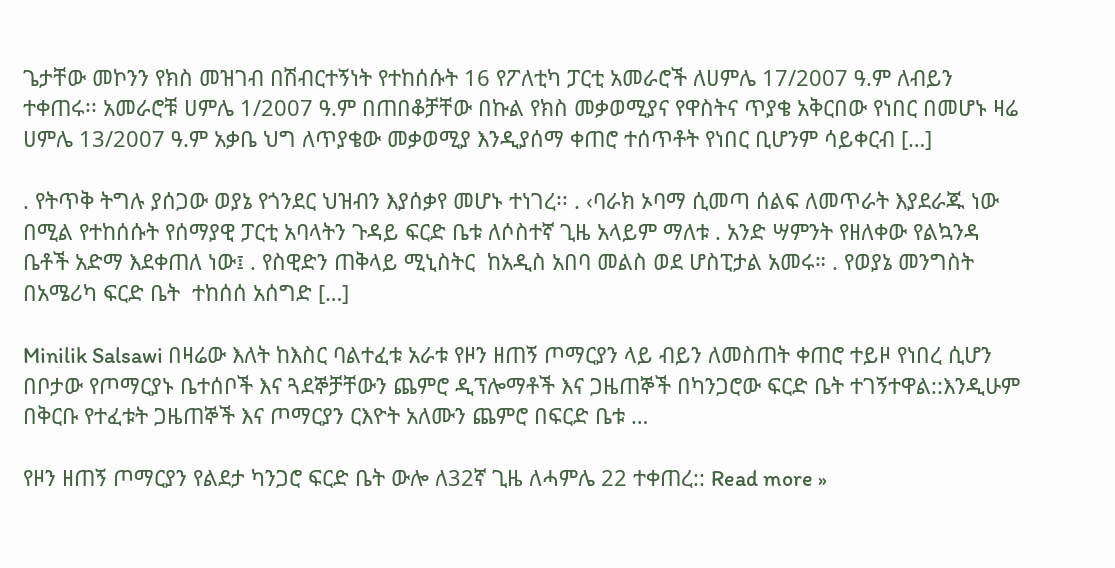ጌታቸው መኮንን የክስ መዝገብ በሽብርተኝነት የተከሰሱት 16 የፖለቲካ ፓርቲ አመራሮች ለሀምሌ 17/2007 ዓ.ም ለብይን ተቀጠሩ፡፡ አመራሮቹ ሀምሌ 1/2007 ዓ.ም በጠበቆቻቸው በኩል የክስ መቃወሚያና የዋስትና ጥያቄ አቅርበው የነበር በመሆኑ ዛሬ ሀምሌ 13/2007 ዓ.ም አቃቤ ህግ ለጥያቄው መቃወሚያ እንዲያሰማ ቀጠሮ ተሰጥቶት የነበር ቢሆንም ሳይቀርብ […]

. የትጥቅ ትግሉ ያሰጋው ወያኔ የጎንደር ህዝብን እያሰቃየ መሆኑ ተነገረ፡፡ . ‹ባራክ ኦባማ ሲመጣ ሰልፍ ለመጥራት እያደራጁ ነው በሚል የተከሰሱት የሰማያዊ ፓርቲ አባላትን ጉዳይ ፍርድ ቤቱ ለሶስተኛ ጊዜ አላይም ማለቱ . አንድ ሣምንት የዘለቀው የልኳንዳ ቤቶች አድማ እደቀጠለ ነው፤ . የስዊድን ጠቅላይ ሚኒስትር  ከአዲስ አበባ መልስ ወደ ሆስፒታል አመሩ። . የወያኔ መንግስት በአሜሪካ ፍርድ ቤት  ተከሰሰ አሰግድ […]

Minilik Salsawi በዛሬው እለት ከእስር ባልተፈቱ አራቱ የዞን ዘጠኝ ጦማርያን ላይ ብይን ለመስጠት ቀጠሮ ተይዞ የነበረ ሲሆን በቦታው የጦማርያኑ ቤተሰቦች እና ጓደኞቻቸውን ጨምሮ ዲፕሎማቶች እና ጋዜጠኞች በካንጋሮው ፍርድ ቤት ተገኝተዋል::እንዲሁም በቅርቡ የተፈቱት ጋዜጠኞች እና ጦማርያን ርእዮት አለሙን ጨምሮ በፍርድ ቤቱ …

የዞን ዘጠኝ ጦማርያን የልደታ ካንጋሮ ፍርድ ቤት ውሎ ለ32ኛ ጊዜ ለሓምሌ 22 ተቀጠረ:: Read more »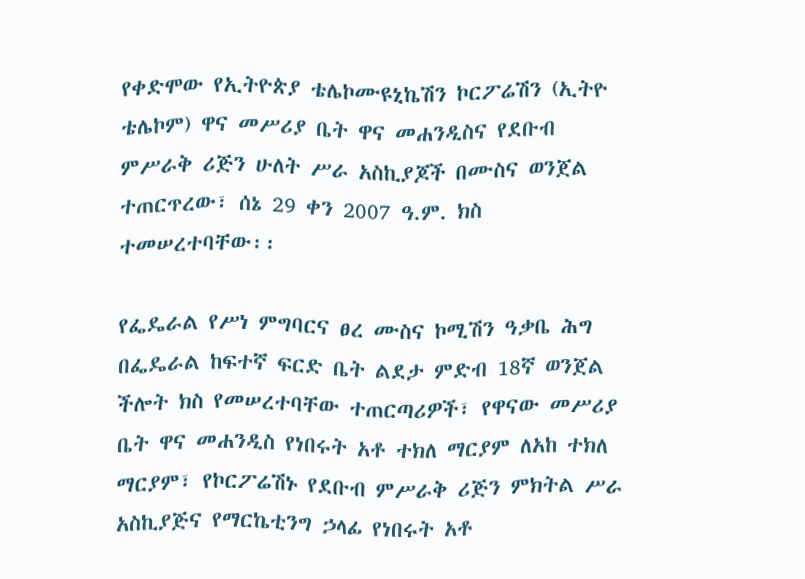የቀድሞው የኢትዮጵያ ቴሌኮሙዩኒኬሽን ኮርፖሬሽን (ኢትዮ ቴሌኮም) ዋና መሥሪያ ቤት ዋና መሐንዲስና የደቡብ ምሥራቅ ሪጅን ሁለት ሥራ አስኪያጆች በሙስና ወንጀል ተጠርጥረው፣ ሰኔ 29 ቀን 2007 ዓ.ም. ክስ ተመሠረተባቸው፡፡

የፌዴራል የሥነ ምግባርና ፀረ ሙስና ኮሚሽን ዓቃቤ ሕግ በፌዴራል ከፍተኛ ፍርድ ቤት ልደታ ምድብ 18ኛ ወንጀል ችሎት ክስ የመሠረተባቸው ተጠርጣሪዎች፣ የዋናው መሥሪያ ቤት ዋና መሐንዲስ የነበሩት አቶ ተክለ ማርያም ለአከ ተክለ ማርያም፣ የኮርፖሬሽኑ የደቡብ ምሥራቅ ሪጅን ምክትል ሥራ አስኪያጅና የማርኬቲንግ ኃላፊ የነበሩት አቶ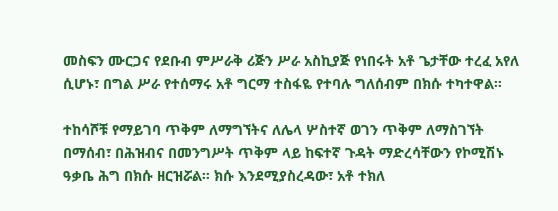መስፍን ሙርጋና የደቡብ ምሥራቅ ሪጅን ሥራ አስኪያጅ የነበሩት አቶ ጌታቸው ተረፈ አየለ ሲሆኑ፣ በግል ሥራ የተሰማሩ አቶ ግርማ ተስፋዬ የተባሉ ግለሰብም በክሱ ተካተዋል፡፡

ተከሳሾቹ የማይገባ ጥቅም ለማግኘትና ለሌላ ሦስተኛ ወገን ጥቅም ለማስገኘት በማሰብ፣ በሕዝብና በመንግሥት ጥቅም ላይ ከፍተኛ ጉዳት ማድረሳቸውን የኮሚሽኑ ዓቃቤ ሕግ በክሱ ዘርዝሯል፡፡ ክሱ እንደሚያስረዳው፣ አቶ ተክለ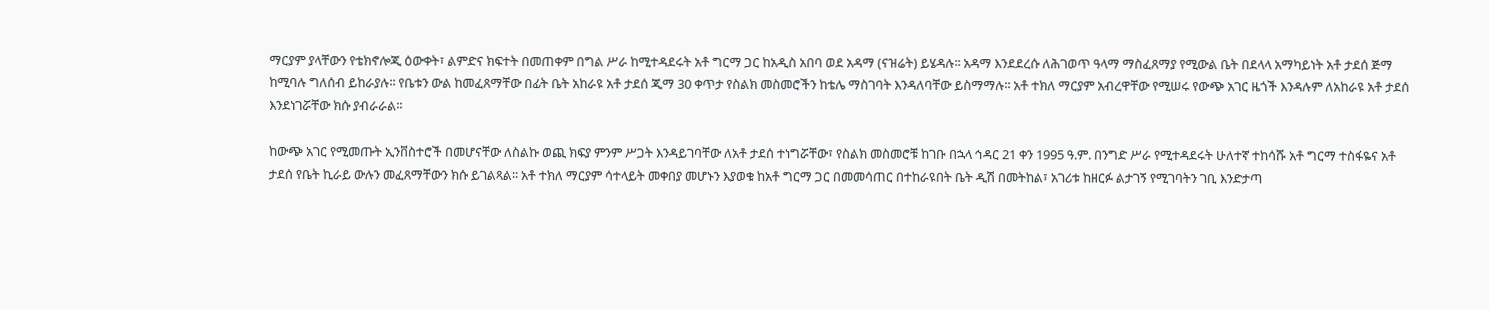ማርያም ያላቸውን የቴክኖሎጂ ዕውቀት፣ ልምድና ክፍተት በመጠቀም በግል ሥራ ከሚተዳደሩት አቶ ግርማ ጋር ከአዲስ አበባ ወደ አዳማ (ናዝሬት) ይሄዳሉ፡፡ አዳማ እንደደረሱ ለሕገወጥ ዓላማ ማስፈጸማያ የሚውል ቤት በደላላ አማካይነት አቶ ታደሰ ጅማ ከሚባሉ ግለሰብ ይከራያሉ፡፡ የቤቱን ውል ከመፈጸማቸው በፊት ቤት አከራዩ አቶ ታደሰ ጂማ 30 ቀጥታ የስልክ መስመሮችን ከቴሌ ማስገባት እንዳለባቸው ይስማማሉ፡፡ አቶ ተክለ ማርያም አብረዋቸው የሚሠሩ የውጭ አገር ዜጎች እንዳሉም ለአከራዩ አቶ ታደሰ እንደነገሯቸው ክሱ ያብራራል፡፡

ከውጭ አገር የሚመጡት ኢንቨስተሮች በመሆናቸው ለስልኩ ወጪ ክፍያ ምንም ሥጋት እንዳይገባቸው ለአቶ ታደሰ ተነግሯቸው፣ የስልክ መስመሮቹ ከገቡ በኋላ ኅዳር 21 ቀን 1995 ዓ.ም. በንግድ ሥራ የሚተዳደሩት ሁለተኛ ተከሳሹ አቶ ግርማ ተስፋዬና አቶ ታደሰ የቤት ኪራይ ውሉን መፈጸማቸውን ክሱ ይገልጻል፡፡ አቶ ተክለ ማርያም ሳተላይት መቀበያ መሆኑን እያወቁ ከአቶ ግርማ ጋር በመመሳጠር በተከራዩበት ቤት ዲሽ በመትከል፣ አገሪቱ ከዘርፉ ልታገኝ የሚገባትን ገቢ እንድታጣ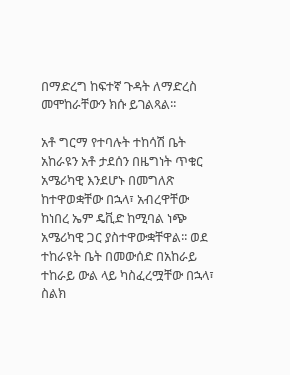በማድረግ ከፍተኛ ጉዳት ለማድረስ መሞከራቸውን ክሱ ይገልጻል፡፡

አቶ ግርማ የተባሉት ተከሳሽ ቤት አከራዩን አቶ ታደሰን በዜግነት ጥቁር አሜሪካዊ እንደሆኑ በመግለጽ ከተዋወቋቸው በኋላ፣ አብረዋቸው ከነበረ ኤም ዴቪድ ከሚባል ነጭ አሜሪካዊ ጋር ያስተዋውቋቸዋል፡፡ ወደ ተከራዩት ቤት በመውሰድ በአከራይ ተከራይ ውል ላይ ካስፈረሟቸው በኋላ፣ ስልክ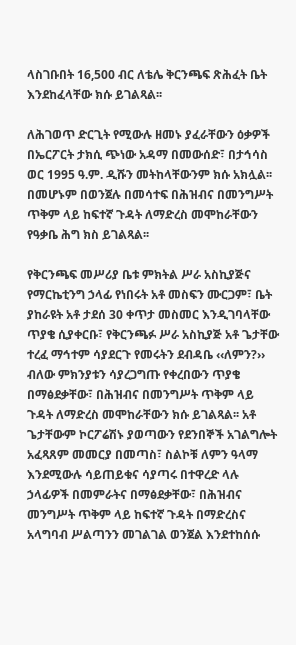ላስገቡበት 16,500 ብር ለቴሌ ቅርንጫፍ ጽሕፈት ቤት እንደከፈላቸው ክሱ ይገልጻል፡፡

ለሕገወጥ ድርጊት የሚውሉ ዘመኑ ያፈራቸውን ዕቃዎች በኤርፖርት ታክሲ ጭነው አዳማ በመውሰድ፣ በታኅሳስ ወር 1995 ዓ.ም. ዲሹን መትከላቸውንም ክሱ አክሏል፡፡ በመሆኑም በወንጀሉ በመሳተፍ በሕዝብና በመንግሥት ጥቅም ላይ ከፍተኛ ጉዳት ለማድረስ መሞከራቸውን የዓቃቤ ሕግ ክስ ይገልጻል፡፡

የቅርንጫፍ መሥሪያ ቤቱ ምክትል ሥራ አስኪያጅና የማርኬቲንግ ኃላፊ የነበሩት አቶ መስፍን ሙርጋም፣ ቤት ያከራዩት አቶ ታደሰ 30 ቀጥታ መስመር እንዲገባላቸው ጥያቄ ሲያቀርቡ፣ የቅርንጫፉ ሥራ አስኪያጅ አቶ ጌታቸው ተረፈ ማኅተም ሳያደርጉ የመሩትን ደብዳቤ ‹‹ለምን?›› ብለው ምክንያቱን ሳያረጋግጡ የቀረበውን ጥያቄ በማፅደቃቸው፣ በሕዝብና በመንግሥት ጥቅም ላይ ጉዳት ለማድረስ መሞከራቸውን ክሱ ይገልጻል፡፡ አቶ ጌታቸውም ኮርፖሬሽኑ ያወጣውን የደንበኞች አገልግሎት አፈጻጸም መመርያ በመጣስ፣ ስልኮቹ ለምን ዓላማ እንደሚውሉ ሳይጠይቁና ሳያጣሩ በተዋረድ ላሉ ኃላፊዎች በመምራትና በማፅደቃቸው፣ በሕዝብና መንግሥት ጥቅም ላይ ከፍተኛ ጉዳት በማድረስና አላግባብ ሥልጣንን መገልገል ወንጀል እንደተከሰሱ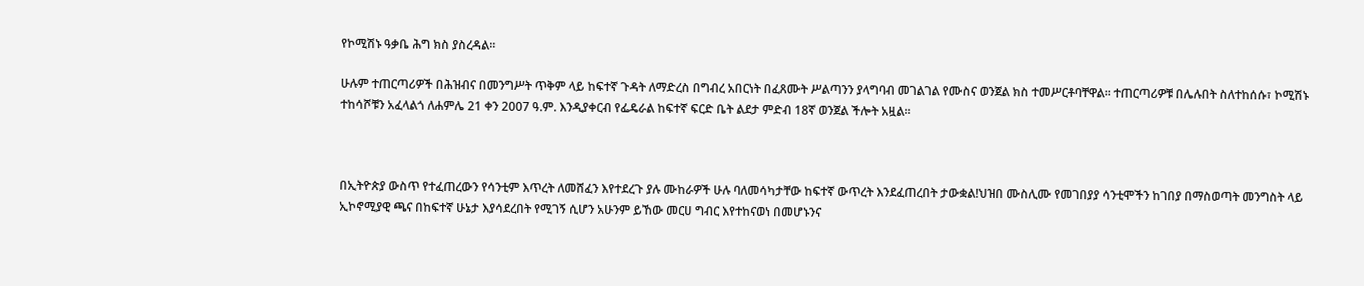የኮሚሽኑ ዓቃቤ ሕግ ክስ ያስረዳል፡፡

ሁሉም ተጠርጣሪዎች በሕዝብና በመንግሥት ጥቅም ላይ ከፍተኛ ጉዳት ለማድረስ በግብረ አበርነት በፈጸሙት ሥልጣንን ያላግባብ መገልገል የሙስና ወንጀል ክስ ተመሥርቶባቸዋል፡፡ ተጠርጣሪዎቹ በሌሉበት ስለተከሰሱ፣ ኮሚሽኑ ተከሳሾቹን አፈላልጎ ለሐምሌ 21 ቀን 2007 ዓ.ም. እንዲያቀርብ የፌዴራል ከፍተኛ ፍርድ ቤት ልደታ ምድብ 18ኛ ወንጀል ችሎት አዟል፡፡



በኢትዮጵያ ውስጥ የተፈጠረውን የሳንቲም እጥረት ለመሸፈን እየተደረጉ ያሉ ሙከራዎች ሁሉ ባለመሳካታቸው ከፍተኛ ውጥረት እንደፈጠረበት ታውቋል!ህዝበ ሙስሊሙ የመገበያያ ሳንቲሞችን ከገበያ በማስወጣት መንግስት ላይ ኢኮኖሚያዊ ጫና በከፍተኛ ሁኔታ እያሳደረበት የሚገኝ ሲሆን አሁንም ይኸው መርሀ ግብር እየተከናወነ በመሆኑንና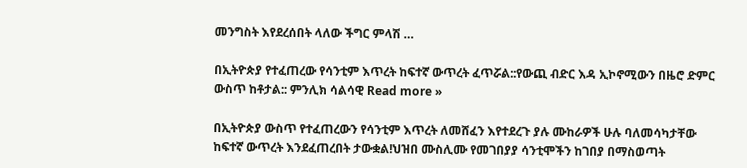መንግስት እየደረሰበት ላለው ችግር ምላሽ …

በኢትዮጵያ የተፈጠረው የሳንቲም እጥረት ከፍተኛ ውጥረት ፈጥሯል::የውጪ ብድር እዳ ኢኮኖሚውን በዜሮ ድምር ውስጥ ከቶታል:: ምንሊክ ሳልሳዊ Read more »

በኢትዮጵያ ውስጥ የተፈጠረውን የሳንቲም እጥረት ለመሸፈን እየተደረጉ ያሉ ሙከራዎች ሁሉ ባለመሳካታቸው ከፍተኛ ውጥረት እንደፈጠረበት ታውቋል!ህዝበ ሙስሊሙ የመገበያያ ሳንቲሞችን ከገበያ በማስወጣት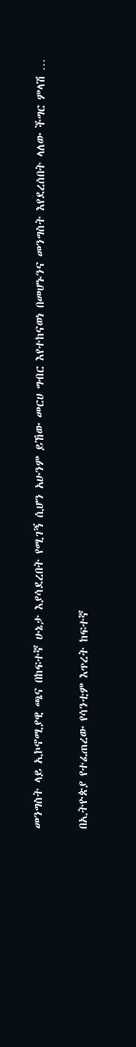መንግስት ላይ ኢኮኖሚያዊ ጫና በከፍተኛ ሁኔታ እያሳደረበት የሚገኝ ሲሆን አሁንም ይኸው መርሀ ግብር እየተከናወነ በመሆኑንና መንግስት እየደረሰበት ላለው ችግር ምላሽ …

በኢትዮጵያ የተፈጠረው የሳንቲም እጥረት ከፍተኛ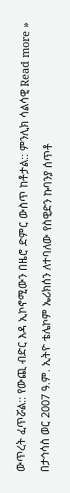ውጥረት ፈጥሯል:: የውጪ ብድር እዳ ኢኮኖሚውን በዜሮ ድምር ውስጥ ከቶታል:: ምንሊክ ሳልሳዊ Read more »

በታኅሳስ ወር 2007 ዓ.ም. ኢትዮ ቴሌኮም ኤሪክሰን ለተባለው የስዊድን ኩባንያ ሰጥቶ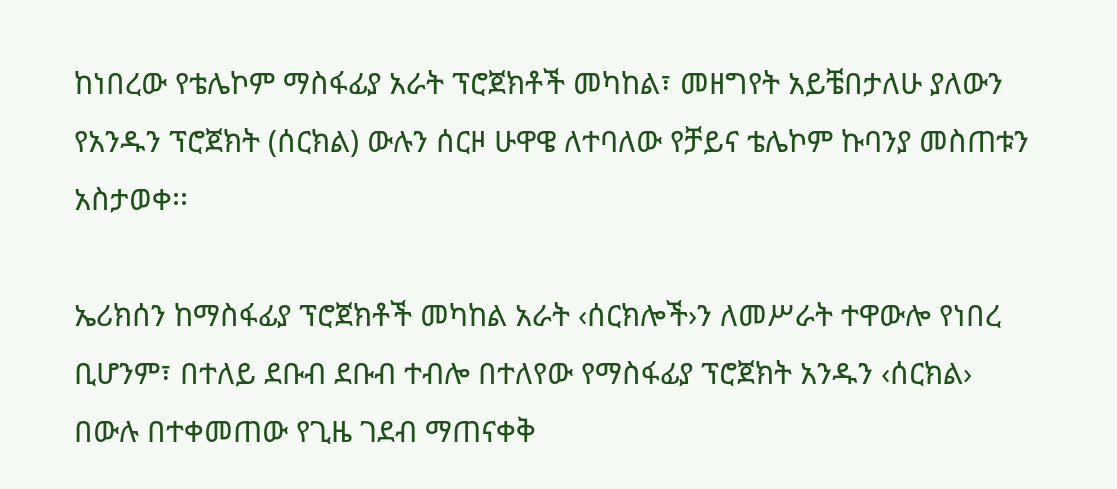ከነበረው የቴሌኮም ማስፋፊያ አራት ፕሮጀክቶች መካከል፣ መዘግየት አይቼበታለሁ ያለውን የአንዱን ፕሮጀክት (ሰርክል) ውሉን ሰርዞ ሁዋዌ ለተባለው የቻይና ቴሌኮም ኩባንያ መስጠቱን አስታወቀ፡፡

ኤሪክሰን ከማስፋፊያ ፕሮጀክቶች መካከል አራት ‹ሰርክሎች›ን ለመሥራት ተዋውሎ የነበረ ቢሆንም፣ በተለይ ደቡብ ደቡብ ተብሎ በተለየው የማስፋፊያ ፕሮጀክት አንዱን ‹ሰርክል› በውሉ በተቀመጠው የጊዜ ገደብ ማጠናቀቅ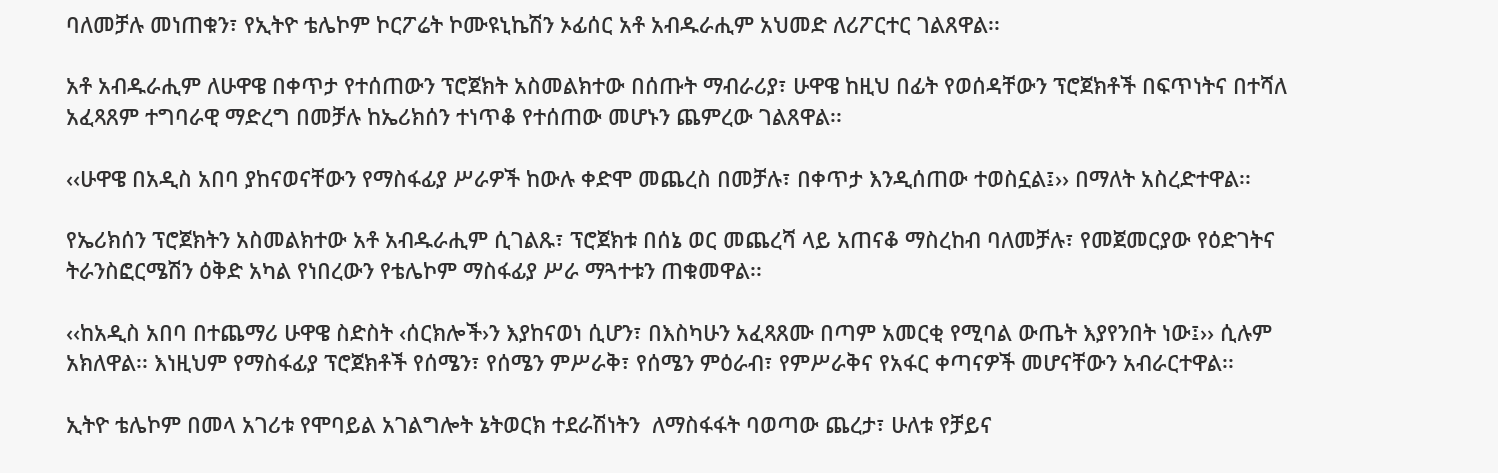ባለመቻሉ መነጠቁን፣ የኢትዮ ቴሌኮም ኮርፖሬት ኮሙዩኒኬሽን ኦፊሰር አቶ አብዱራሒም አህመድ ለሪፖርተር ገልጸዋል፡፡

አቶ አብዱራሒም ለሁዋዌ በቀጥታ የተሰጠውን ፕሮጀክት አስመልክተው በሰጡት ማብራሪያ፣ ሁዋዌ ከዚህ በፊት የወሰዳቸውን ፕሮጀክቶች በፍጥነትና በተሻለ አፈጻጸም ተግባራዊ ማድረግ በመቻሉ ከኤሪክሰን ተነጥቆ የተሰጠው መሆኑን ጨምረው ገልጸዋል፡፡

‹‹ሁዋዌ በአዲስ አበባ ያከናወናቸውን የማስፋፊያ ሥራዎች ከውሉ ቀድሞ መጨረስ በመቻሉ፣ በቀጥታ እንዲሰጠው ተወስኗል፤›› በማለት አስረድተዋል፡፡

የኤሪክሰን ፕሮጀክትን አስመልክተው አቶ አብዱራሒም ሲገልጹ፣ ፕሮጀክቱ በሰኔ ወር መጨረሻ ላይ አጠናቆ ማስረከብ ባለመቻሉ፣ የመጀመርያው የዕድገትና ትራንስፎርሜሽን ዕቅድ አካል የነበረውን የቴሌኮም ማስፋፊያ ሥራ ማጓተቱን ጠቁመዋል፡፡

‹‹ከአዲስ አበባ በተጨማሪ ሁዋዌ ስድስት ‹ሰርክሎች›ን እያከናወነ ሲሆን፣ በእስካሁን አፈጻጸሙ በጣም አመርቂ የሚባል ውጤት እያየንበት ነው፤›› ሲሉም አክለዋል፡፡ እነዚህም የማስፋፊያ ፕሮጀክቶች የሰሜን፣ የሰሜን ምሥራቅ፣ የሰሜን ምዕራብ፣ የምሥራቅና የአፋር ቀጣናዎች መሆናቸውን አብራርተዋል፡፡

ኢትዮ ቴሌኮም በመላ አገሪቱ የሞባይል አገልግሎት ኔትወርክ ተደራሽነትን  ለማስፋፋት ባወጣው ጨረታ፣ ሁለቱ የቻይና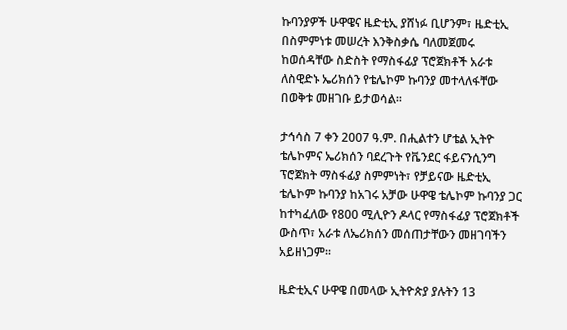ኩባንያዎች ሁዋዌና ዜድቲኢ ያሸነፉ ቢሆንም፣ ዜድቲኢ በስምምነቱ መሠረት እንቅስቃሴ ባለመጀመሩ ከወሰዳቸው ስድስት የማስፋፊያ ፕሮጀክቶች አራቱ ለስዊድኑ ኤሪክሰን የቴሌኮም ኩባንያ መተላለፋቸው  በወቅቱ መዘገቡ ይታወሳል፡፡

ታኅሳስ 7 ቀን 2007 ዓ.ም. በሒልተን ሆቴል ኢትዮ ቴሌኮምና ኤሪክሰን ባደረጉት የቬንደር ፋይናንሲንግ ፕሮጀክት ማስፋፊያ ስምምነት፣ የቻይናው ዜድቲኢ ቴሌኮም ኩባንያ ከአገሩ አቻው ሁዋዌ ቴሌኮም ኩባንያ ጋር ከተካፈለው የ800 ሚሊዮን ዶላር የማስፋፊያ ፕሮጀክቶች ውስጥ፣ አራቱ ለኤሪክሰን መሰጠታቸውን መዘገባችን አይዘነጋም፡፡

ዜድቲኢና ሁዋዌ በመላው ኢትዮጵያ ያሉትን 13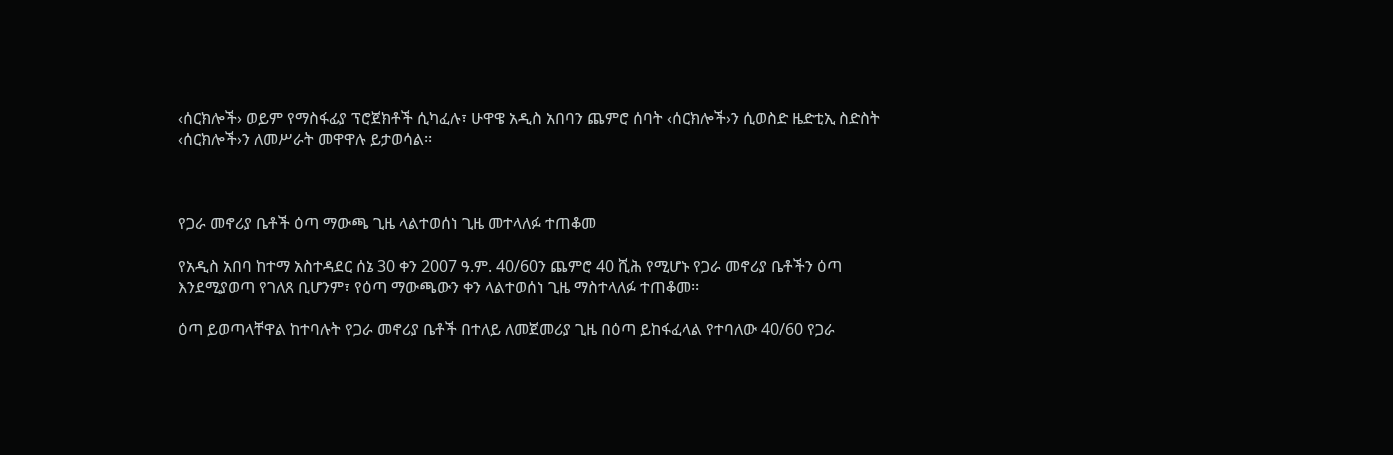‹ሰርክሎች› ወይም የማስፋፊያ ፕሮጀክቶች ሲካፈሉ፣ ሁዋዌ አዲስ አበባን ጨምሮ ሰባት ‹ሰርክሎች›ን ሲወስድ ዜድቲኢ ስድስት ‹ሰርክሎች›ን ለመሥራት መዋዋሉ ይታወሳል፡፡



የጋራ መኖሪያ ቤቶች ዕጣ ማውጫ ጊዜ ላልተወሰነ ጊዜ መተላለፉ ተጠቆመ

የአዲስ አበባ ከተማ አስተዳደር ሰኔ 30 ቀን 2007 ዓ.ም. 40/60ን ጨምሮ 40 ሺሕ የሚሆኑ የጋራ መኖሪያ ቤቶችን ዕጣ እንደሚያወጣ የገለጸ ቢሆንም፣ የዕጣ ማውጫውን ቀን ላልተወሰነ ጊዜ ማስተላለፉ ተጠቆመ፡፡

ዕጣ ይወጣላቸዋል ከተባሉት የጋራ መኖሪያ ቤቶች በተለይ ለመጀመሪያ ጊዜ በዕጣ ይከፋፈላል የተባለው 40/60 የጋራ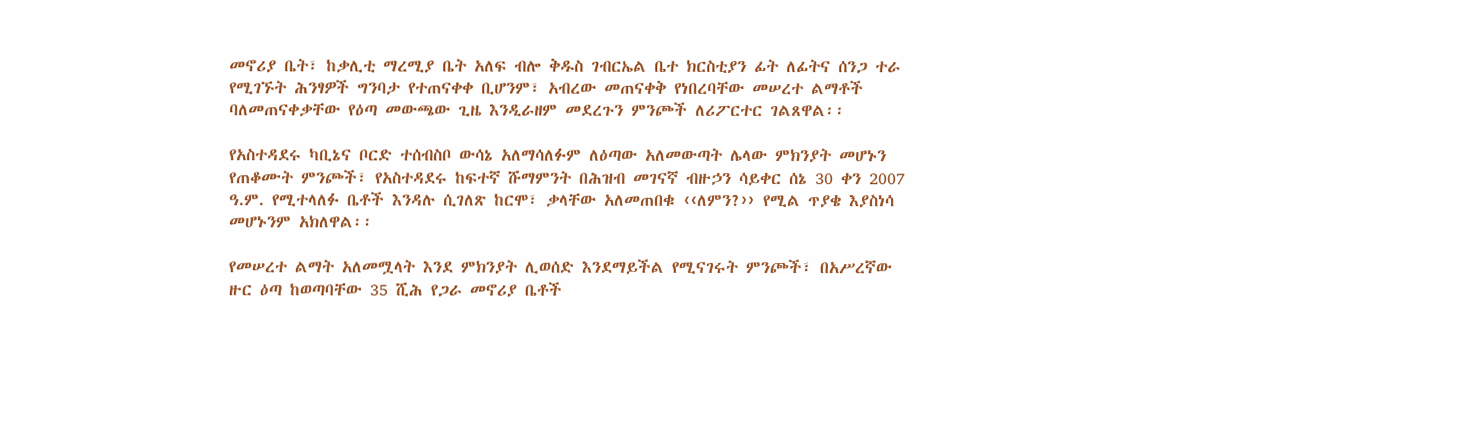መኖሪያ ቤት፣ ከቃሊቲ ማረሚያ ቤት አለፍ ብሎ ቅዱስ ገብርኤል ቤተ ክርስቲያን ፊት ለፊትና ሰንጋ ተራ የሚገኙት ሕንፃዎች ግንባታ የተጠናቀቀ ቢሆንም፣ አብረው መጠናቀቅ የነበረባቸው መሠረተ ልማቶች ባለመጠናቀቃቸው የዕጣ መውጫው ጊዜ እንዲራዘም መደረጉን ምንጮች ለሪፖርተር ገልጸዋል፡፡

የአስተዳደሩ ካቢኔና ቦርድ ተሰብስቦ ውሳኔ አለማሳለፉም ለዕጣው አለመውጣት ሌላው ምክንያት መሆኑን የጠቆሙት ምንጮች፣ የአስተዳደሩ ከፍተኛ ሹማምንት በሕዝብ መገናኛ ብዙኃን ሳይቀር ሰኔ 30 ቀን 2007 ዓ.ም. የሚተላለፉ ቤቶች እንዳሉ ሲገለጽ ከርሞ፣ ቃላቸው አለመጠበቁ ‹‹ለምን?›› የሚል ጥያቄ እያስነሳ መሆኑንም አክለዋል፡፡

የመሠረተ ልማት አለመሟላት እንደ ምክንያት ሊወሰድ እንደማይችል የሚናገሩት ምንጮች፣ በአሥረኛው ዙር ዕጣ ከወጣባቸው 35 ሺሕ የጋራ መኖሪያ ቤቶች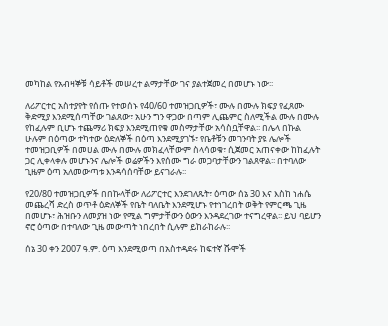መካከል የአብዛኞቹ ሳይቶች መሠረተ ልማታቸው ገና ያልተጀመረ በመሆኑ ነው፡፡

ለሪፖርተር አስተያየት የሰጡ የተወሰኑ የ40/60 ተመዝጋቢዎች፣ ሙሉ በሙሉ ክፍያ የፈጸሙ ቅድሚያ እንደሚሰጣቸው ገልጸው፣ አሁን ግን ዋጋው በጣም ሊጨምር ስለሚችል ሙሉ በሙሉ የከፈሉም ቢሆኑ ተጨማሪ ክፍያ እንደሚጠየቁ መስማታቸው አሳስቧቸዋል፡፡ በሌላ በኩል ሁሉም በዕጣው ተካተው ዕድለኞች በዕጣ እንደሚያገኙ፣ የቤቶቹን መገንባት ያዩ ሌሎች ተመዝጋቢዎች በመሀል ሙሉ በሙሉ መክፈላቸውም ስላሳወቁ፣ ሲጀመር አጠናቀው ከከፈሉት ጋር ሊቀላቀሉ መሆኑንና ሌሎች ወሬዎችን እየሰሙ ግራ መጋባታቸውን ገልጸዋል፡፡ በተባለው ጊዜም ዕጣ አለመውጣቱ እንዳሳሰባቸው ይናገራሉ፡፡

የ20/80 ተመዝጋቢዎች በበኩላቸው ለሪፖርተር እንደገለጹት፣ ዕጣው ሰኔ 30 እና እስከ ነሐሴ መጨረሻ ድረስ ወጥቶ ዕድለኞች የቤት ባለቤት እንደሚሆኑ የተነገረበት ወቅት የምርጫ ጊዜ በመሆኑ፣ ሕዝቡን ለመያዝ ነው የሚል ግምታቸውን ዕውን እንዳደረገው ተናግረዋል፡፡ ይህ ባይሆን ኖሮ ዕጣው በተባለው ጊዜ መውጣት ነበረበት ሲሉም ይከራከራሉ፡፡

ሰኔ 30 ቀን 2007 ዓ.ም. ዕጣ እንደሚወጣ በአስተዳደሩ ከፍተኛ ሹሞች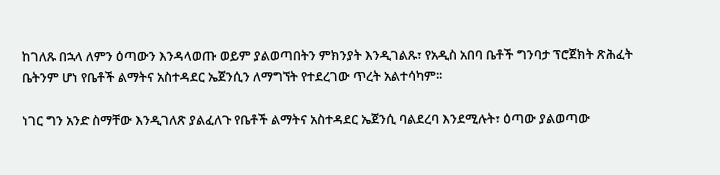ከገለጹ በኋላ ለምን ዕጣውን እንዳላወጡ ወይም ያልወጣበትን ምክንያት እንዲገልጹ፣ የአዲስ አበባ ቤቶች ግንባታ ፕሮጀክት ጽሕፈት ቤትንም ሆነ የቤቶች ልማትና አስተዳደር ኤጀንሲን ለማግኘት የተደረገው ጥረት አልተሳካም፡፡

ነገር ግን አንድ ስማቸው እንዲገለጽ ያልፈለጉ የቤቶች ልማትና አስተዳደር ኤጀንሲ ባልደረባ እንደሚሉት፣ ዕጣው ያልወጣው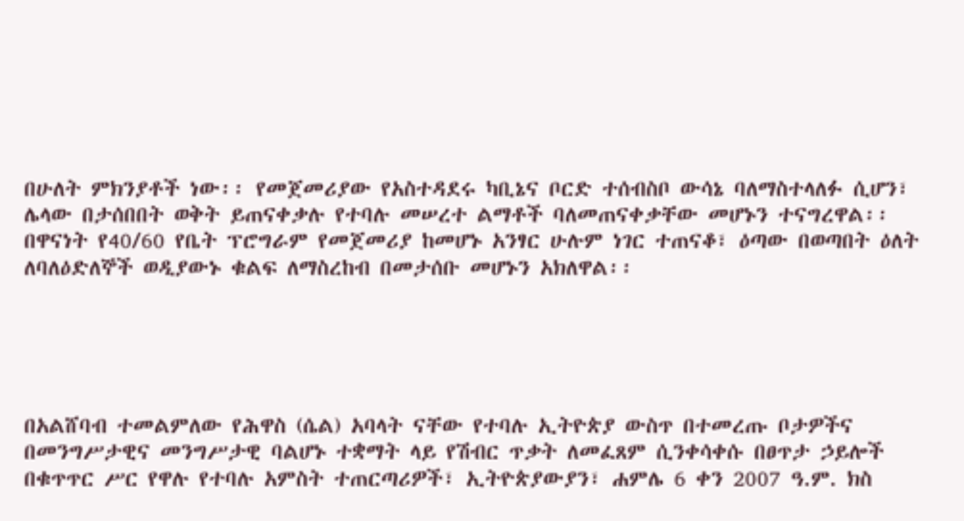በሁለት ምክንያቶች ነው፡፡ የመጀመሪያው የአስተዳደሩ ካቢኔና ቦርድ ተሰብስቦ ውሳኔ ባለማስተላለፉ ሲሆን፣ ሌላው በታሰበበት ወቅት ይጠናቀቃሉ የተባሉ መሠረተ ልማቶች ባለመጠናቀቃቸው መሆኑን ተናግረዋል፡፡ በዋናነት የ40/60 የቤት ፕሮግራም የመጀመሪያ ከመሆኑ አንፃር ሁሉም ነገር ተጠናቆ፣ ዕጣው በወጣበት ዕለት ለባለዕድለኞች ወዲያውኑ ቁልፍ ለማስረከብ በመታሰቡ መሆኑን አክለዋል፡፡





በአልሸባብ ተመልምለው የሕዋስ (ሴል) አባላት ናቸው የተባሉ ኢትዮጵያ ውስጥ በተመረጡ ቦታዎችና በመንግሥታዊና መንግሥታዊ ባልሆኑ ተቋማት ላይ የሽብር ጥቃት ለመፈጸም ሲንቀሳቀሱ በፀጥታ ኃይሎች በቁጥጥር ሥር የዋሉ የተባሉ አምስት ተጠርጣሪዎች፣ ኢትዮጵያውያን፣ ሐምሌ 6 ቀን 2007 ዓ.ም. ክስ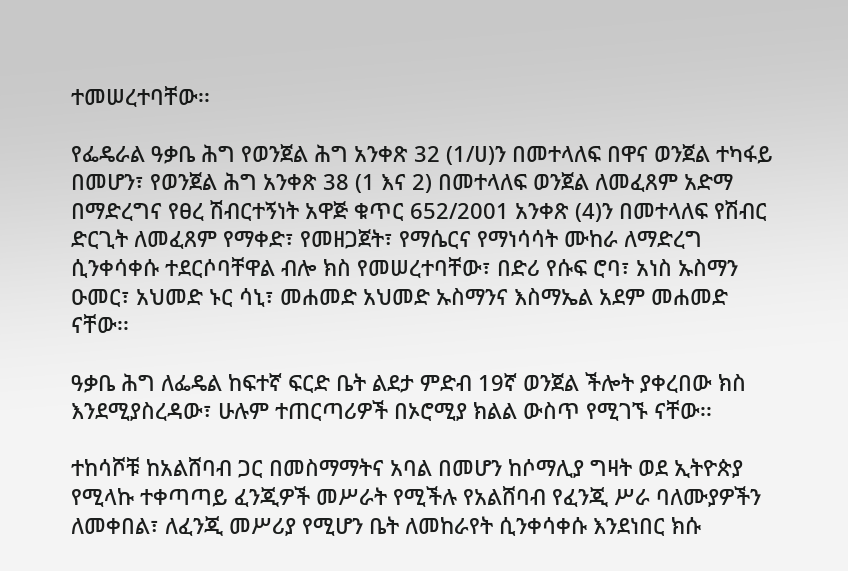ተመሠረተባቸው፡፡

የፌዴራል ዓቃቤ ሕግ የወንጀል ሕግ አንቀጽ 32 (1/ሀ)ን በመተላለፍ በዋና ወንጀል ተካፋይ በመሆን፣ የወንጀል ሕግ አንቀጽ 38 (1 እና 2) በመተላለፍ ወንጀል ለመፈጸም አድማ በማድረግና የፀረ ሽብርተኝነት አዋጅ ቁጥር 652/2001 አንቀጽ (4)ን በመተላለፍ የሽብር ድርጊት ለመፈጸም የማቀድ፣ የመዘጋጀት፣ የማሴርና የማነሳሳት ሙከራ ለማድረግ ሲንቀሳቀሱ ተደርሶባቸዋል ብሎ ክስ የመሠረተባቸው፣ በድሪ የሱፍ ሮባ፣ አነስ ኡስማን ዑመር፣ አህመድ ኑር ሳኒ፣ መሐመድ አህመድ ኡስማንና እስማኤል አደም መሐመድ ናቸው፡፡

ዓቃቤ ሕግ ለፌዴል ከፍተኛ ፍርድ ቤት ልደታ ምድብ 19ኛ ወንጀል ችሎት ያቀረበው ክስ እንደሚያስረዳው፣ ሁሉም ተጠርጣሪዎች በኦሮሚያ ክልል ውስጥ የሚገኙ ናቸው፡፡

ተከሳሾቹ ከአልሸባብ ጋር በመስማማትና አባል በመሆን ከሶማሊያ ግዛት ወደ ኢትዮጵያ የሚላኩ ተቀጣጣይ ፈንጂዎች መሥራት የሚችሉ የአልሸባብ የፈንጂ ሥራ ባለሙያዎችን ለመቀበል፣ ለፈንጂ መሥሪያ የሚሆን ቤት ለመከራየት ሲንቀሳቀሱ እንደነበር ክሱ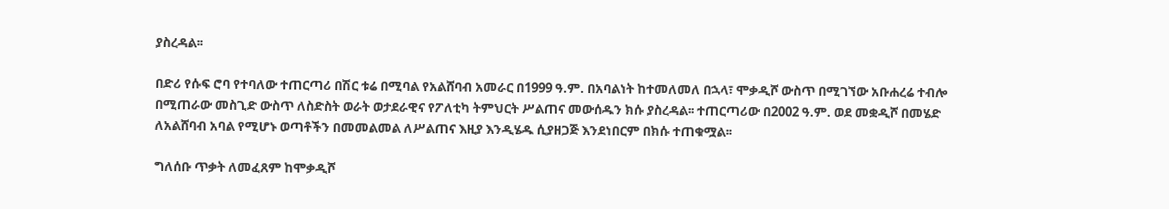ያስረዳል፡፡

በድሪ የሱፍ ሮባ የተባለው ተጠርጣሪ በሽር ቱሬ በሚባል የአልሸባብ አመራር በ1999 ዓ.ም. በአባልነት ከተመለመለ በኋላ፣ ሞቃዲሾ ውስጥ በሚገኘው አቡሐረሬ ተብሎ በሚጠራው መስጊድ ውስጥ ለስድስት ወራት ወታደራዊና የፖለቲካ ትምህርት ሥልጠና መውሰዱን ክሱ ያስረዳል፡፡ ተጠርጣሪው በ2002 ዓ.ም. ወደ መቋዲሾ በመሄድ ለአልሸባብ አባል የሚሆኑ ወጣቶችን በመመልመል ለሥልጠና እዚያ እንዲሄዱ ሲያዘጋጅ እንደነበርም በክሱ ተጠቁሟል፡፡

ግለሰቡ ጥቃት ለመፈጸም ከሞቃዲሾ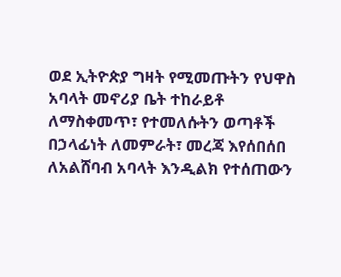ወደ ኢትዮጵያ ግዛት የሚመጡትን የህዋስ አባላት መኖሪያ ቤት ተከራይቶ ለማስቀመጥ፣ የተመለሱትን ወጣቶች በኃላፊነት ለመምራት፣ መረጃ እየሰበሰበ ለአልሸባብ አባላት እንዲልክ የተሰጠውን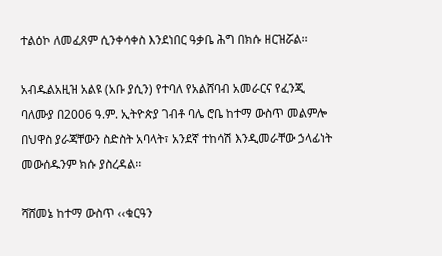ተልዕኮ ለመፈጸም ሲንቀሳቀስ እንደነበር ዓቃቤ ሕግ በክሱ ዘርዝሯል፡፡

አብዱልአዚዝ አልዩ (አቡ ያሲን) የተባለ የአልሸባብ አመራርና የፈንጂ ባለሙያ በ2006 ዓ.ም. ኢትዮጵያ ገብቶ ባሌ ሮቤ ከተማ ውስጥ መልምሎ በህዋስ ያራጃቸውን ስድስት አባላት፣ አንደኛ ተከሳሽ እንዲመራቸው ኃላፊነት መውሰዱንም ክሱ ያስረዳል፡፡

ሻሸመኔ ከተማ ውስጥ ‹‹ቁርዓን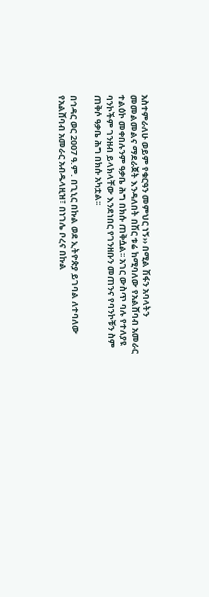አስተምራለሁ ወይም የቁርዓን መምህር ነኝ›› በሚል ሽፋን አባላትን መመልመልና ማደራጀት እንዳለበት በሽር ቱሬ ከሚባለው የአልሸባብ አመራር ተልዕኮ መቀበሉንም ዓቃቤ ሕግ በክሱ ጠቅሷል፡፡ አገር ውስጥ ባሉ የተለያዩ ባንኮችም ገንዘብ ይላክላቸው እንደነበር የገንዘቡን መጠንና የባንኮቹን ስም ጠቅሶ ዓቃቤ ሕግ በክሱ አካቷል፡፡

በኅዳር ወር 2007 ዓ.ም. በጊኒር በኩል ወደ ኢትዮጵያ ይገባል ለተባለው የአልሸባብ አመራር አብዱላዚዝ፣ በነገሌ ቦረና በኩል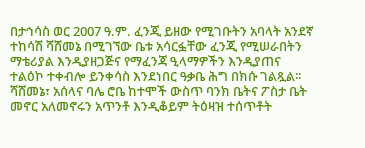በታኅሳስ ወር 2007 ዓ.ም. ፈንጂ ይዘው የሚገቡትን አባላት አንደኛ ተከሳሽ ሻሸመኔ በሚገኘው ቤቱ አሳርፏቸው ፈንጂ የሚሠራበትን ማቴሪያል እንዲያዘጋጅና የማፈንጃ ዒላማዎችን እንዲያጠና ተልዕኮ ተቀብሎ ይንቀሳስ እንደነበር ዓቃቤ ሕግ በክሱ ገልጿል፡፡ ሻሸመኔ፣ አሰላና ባሌ ሮቤ ከተሞች ውስጥ ባንክ ቤትና ፖስታ ቤት መኖር አለመኖሩን አጥንቶ እንዲቆይም ትዕዛዝ ተሰጥቶት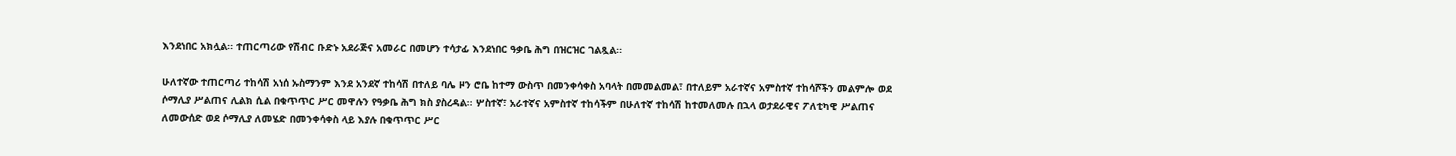እንደነበር አክሏል፡፡ ተጠርጣሪው የሽብር ቡድኑ አደራጅና አመራር በመሆን ተሳታፊ እንደነበር ዓቃቤ ሕግ በዝርዝር ገልጿል፡፡

ሁለተኛው ተጠርጣሪ ተከሳሽ አነሰ ኡስማንም እንደ አንደኛ ተከሳሽ በተለይ ባሌ ዞን ሮቤ ከተማ ውስጥ በመንቀሳቀስ አባላት በመመልመል፣ በተለይም አራተኛና አምስተኛ ተከሳሾችን መልምሎ ወደ ሶማሊያ ሥልጠና ሊልክ ሲል በቁጥጥር ሥር መዋሉን የዓቃቤ ሕግ ክስ ያስረዳል፡፡ ሦስተኛ፣ አራተኛና አምስተኛ ተከሳችም በሁለተኛ ተከሳሽ ከተመለመሉ በኋላ ወታደራዊና ፖለቲካዊ ሥልጠና ለመውሰድ ወደ ሶማሊያ ለመሄድ በመንቀሳቀስ ላይ እያሉ በቁጥጥር ሥር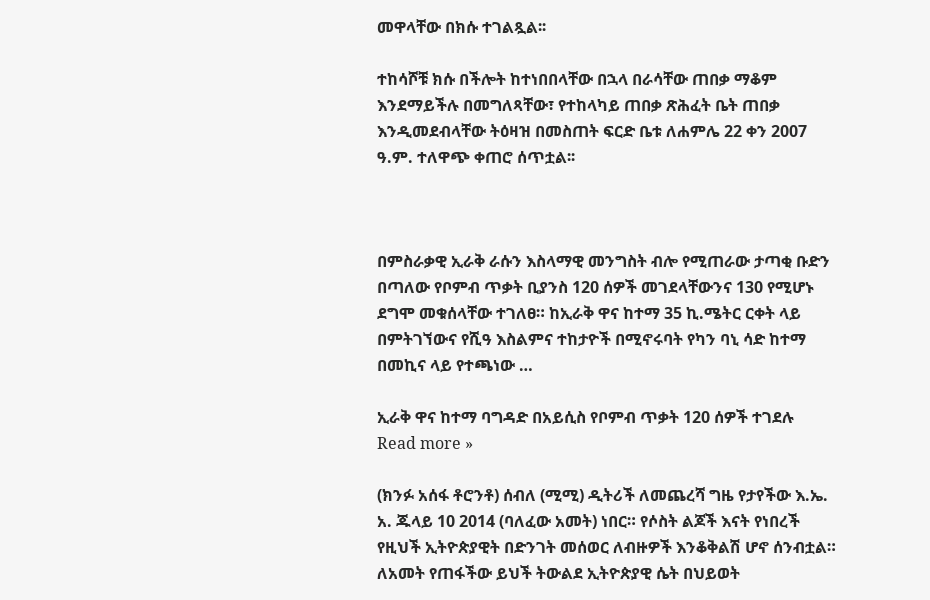መዋላቸው በክሱ ተገልጿል፡፡

ተከሳሾቹ ክሱ በችሎት ከተነበበላቸው በኋላ በራሳቸው ጠበቃ ማቆም እንደማይችሉ በመግለጻቸው፣ የተከላካይ ጠበቃ ጽሕፈት ቤት ጠበቃ እንዲመደብላቸው ትዕዛዝ በመስጠት ፍርድ ቤቱ ለሐምሌ 22 ቀን 2007 ዓ.ም. ተለዋጭ ቀጠሮ ሰጥቷል፡፡



በምስራቃዊ ኢራቅ ራሱን እስላማዊ መንግስት ብሎ የሚጠራው ታጣቂ ቡድን በጣለው የቦምብ ጥቃት ቢያንስ 120 ሰዎች መገደላቸውንና 130 የሚሆኑ ደግሞ መቁሰላቸው ተገለፀ። ከኢራቅ ዋና ከተማ 35 ኪ.ሜትር ርቀት ላይ በምትገኘውና የሺዓ እስልምና ተከታዮች በሚኖሩባት የካን ባኒ ሳድ ከተማ በመኪና ላይ የተጫነው …

ኢራቅ ዋና ከተማ ባግዳድ በአይሲስ የቦምብ ጥቃት 120 ሰዎች ተገደሉ Read more »

(ክንፉ አሰፋ ቶሮንቶ) ሰብለ (ሚሚ) ዲትሪች ለመጨረሻ ግዜ የታየችው እ.ኤ. አ. ጁላይ 10 2014 (ባለፈው አመት) ነበር። የሶስት ልጆች እናት የነበረች የዚህች ኢትዮጵያዊት በድንገት መሰወር ለብዙዎች እንቆቅልሽ ሆኖ ሰንብቷል። ለአመት የጠፋችው ይህች ትውልደ ኢትዮጵያዊ ሴት በህይወት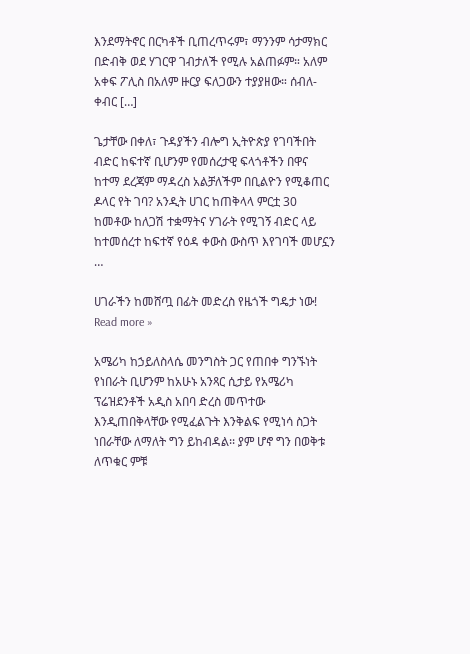እንደማትኖር በርካቶች ቢጠረጥሩም፣ ማንንም ሳታማክር በድብቅ ወደ ሃገርዋ ገብታለች የሚሉ አልጠፉም። አለም አቀፍ ፖሊስ በአለም ዙርያ ፍለጋውን ተያያዘው። ሰብለ-ቀብር […]

ጌታቸው በቀለ፣ ጉዳያችን ብሎግ ኢትዮጵያ የገባችበት ብድር ከፍተኛ ቢሆንም የመሰረታዊ ፍላጎቶችን በዋና ከተማ ደረጃም ማዳረስ አልቻለችም በቢልዮን የሚቆጠር ዶላር የት ገባ? አንዲት ሀገር ከጠቅላላ ምርቷ 30 ከመቶው ከለጋሽ ተቋማትና ሃገራት የሚገኝ ብድር ላይ ከተመሰረተ ከፍተኛ የዕዳ ቀውስ ውስጥ እየገባች መሆኗን …

ሀገራችን ከመሸጧ በፊት መድረስ የዜጎች ግዴታ ነው! Read more »

አሜሪካ ከኃይለስላሴ መንግስት ጋር የጠበቀ ግንኙነት የነበራት ቢሆንም ከአሁኑ አንጻር ሲታይ የአሜሪካ ፕሬዝደንቶች አዲስ አበባ ድረስ መጥተው እንዲጠበቅላቸው የሚፈልጉት እንቅልፍ የሚነሳ ስጋት ነበራቸው ለማለት ግን ይከብዳል፡፡ ያም ሆኖ ግን በወቅቱ ለጥቁር ምቹ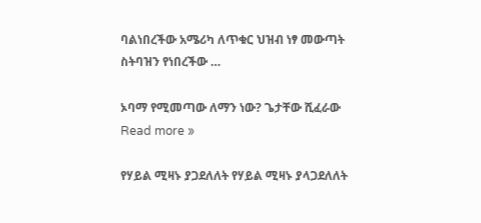ባልነበረችው አሜሪካ ለጥቁር ህዝብ ነፃ መውጣት ስትባዝን የነበረችው …

ኦባማ የሚመጣው ለማን ነው? ጌታቸው ሺፈራው Read more »

የሃይል ሚዛኑ ያጋደለለት የሃይል ሚዛኑ ያላጋደለለት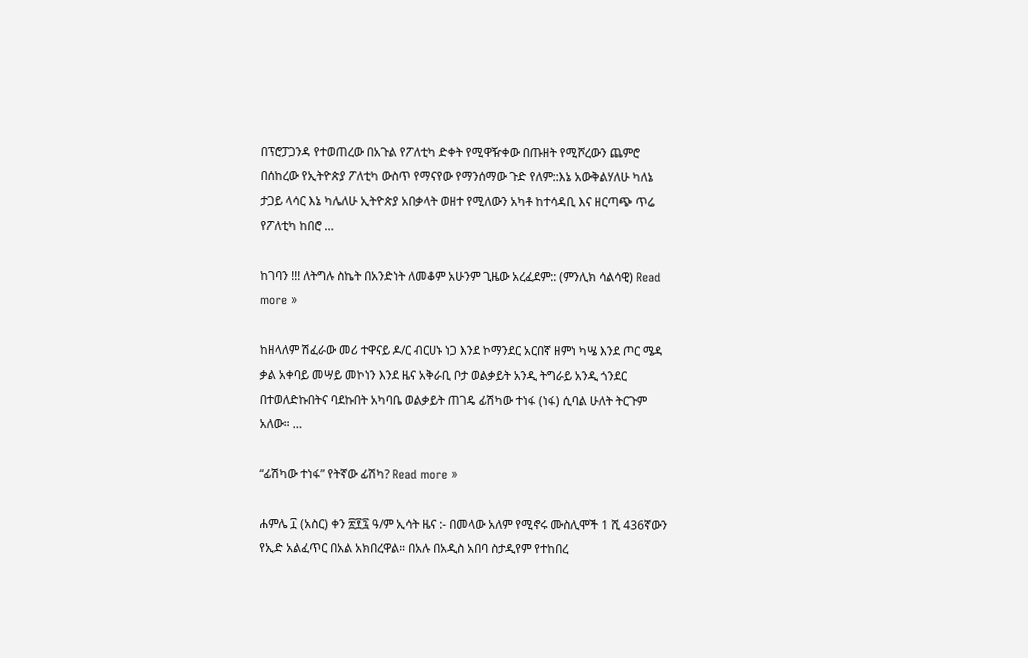በፕሮፓጋንዳ የተወጠረው በአጉል የፖለቲካ ድቀት የሚዋዥቀው በጡዘት የሚሾረውን ጨምሮ በሰከረው የኢትዮጵያ ፖለቲካ ውስጥ የማናየው የማንሰማው ጉድ የለም::እኔ አውቅልሃለሁ ካለኔ ታጋይ ላሳር እኔ ካሌለሁ ኢትዮጵያ አበቃላት ወዘተ የሚለውን አካቶ ከተሳዳቢ እና ዘርጣጭ ጥሬ የፖለቲካ ከበሮ …

ከገባን !!! ለትግሉ ስኬት በአንድነት ለመቆም አሁንም ጊዜው አረፈደም:: (ምንሊክ ሳልሳዊ) Read more »

ከዘላለም ሽፈራው መሪ ተዋናይ ዶ/ር ብርሀኑ ነጋ እንደ ኮማንደር አርበኛ ዘምነ ካሤ እንደ ጦር ሜዳ ቃል አቀባይ መሣይ መኮነን እንደ ዜና አቅራቢ ቦታ ወልቃይት አንዲ ትግራይ አንዲ ጎንደር በተወለድኩበትና ባደኩበት አካባቤ ወልቃይት ጠገዴ ፊሽካው ተነፋ (ነፋ) ሲባል ሁለት ትርጉም አለው። …

“ፊሽካው ተነፋ” የትኛው ፊሽካ? Read more »

ሐምሌ ፲ (አስር) ቀን ፳፻፯ ዓ/ም ኢሳት ዜና :- በመላው አለም የሚኖሩ ሙስሊሞች 1 ሺ 436ኛውን የኢድ አልፈጥር በአል አክበረዋል። በአሉ በአዲስ አበባ ስታዲየም የተከበረ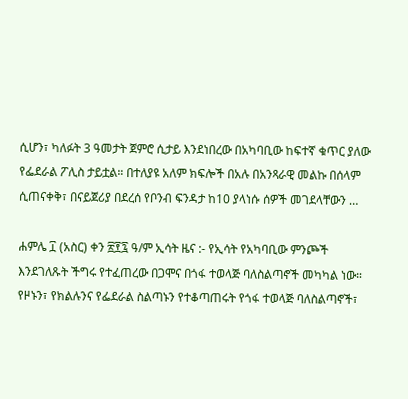ሲሆን፣ ካለፉት 3 ዓመታት ጀምሮ ሲታይ እንደነበረው በአካባቢው ከፍተኛ ቁጥር ያለው የፌደራል ፖሊስ ታይቷል። በተለያዩ አለም ክፍሎች በአሉ በአንጻራዊ መልኩ በሰላም ሲጠናቀቅ፣ በናይጀሪያ በደረሰ የቦንብ ፍንዳታ ከ10 ያላነሱ ሰዎች መገደላቸውን …

ሐምሌ ፲ (አስር) ቀን ፳፻፯ ዓ/ም ኢሳት ዜና :- የኢሳት የአካባቢው ምንጮች እንደገለጹት ችግሩ የተፈጠረው በጋሞና በጎፋ ተወላጅ ባለስልጣኖች መካካል ነው። የዞኑን፣ የክልሉንና የፌደራል ስልጣኑን የተቆጣጠሩት የጎፋ ተወላጅ ባለስልጣኖች፣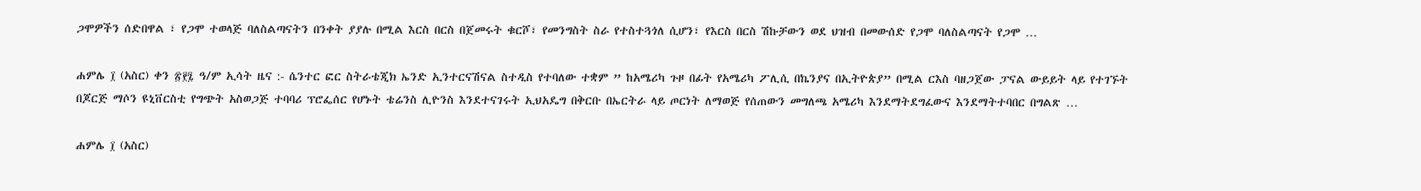ጋሞዎችን ሰድበዋል ፣ የጋሞ ተወላጅ ባለስልጣናትን በንቀት ያያሉ በሚል እርስ በርስ በጀመሩት ቁርሾ፣ የመንግስት ስራ የተስተጓጎለ ሲሆን፣ የእርስ በርስ ሽኩቻውን ወደ ህዝብ በመውሰድ የጋሞ ባለስልጣናት የጋሞ …

ሐምሌ ፲ (አስር) ቀን ፳፻፯ ዓ/ም ኢሳት ዜና :- ሴንተር ፎር ስትራቴጂክ ኤንድ ኢንተርናሽናል ስተዲስ የተባለው ተቋም ” ከአሜሪካ ጉዞ በፊት የአሜሪካ ፖሊሲ በኬንያና በኢትዮጵያ” በሚል ርእስ ባዘጋጀው ፓናል ውይይት ላይ የተገኙት በጆርጅ ማሶን ዩኒቨርስቲ የግጭት አስወጋጅ ተባባሪ ፕሮፌሰር የሆኑት ቴሬንስ ሊዮንስ እንደተናገሩት ኢህአዴግ በቅርቡ በኤርትራ ላይ ጦርነት ለማወጅ የሰጠውን መግለጫ አሜሪካ እንደማትደግፈውና እንደማትተባበር በግልጽ …

ሐምሌ ፲ (አስር)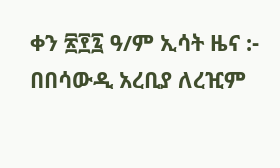ቀን ፳፻፯ ዓ/ም ኢሳት ዜና :- በበሳውዲ አረቢያ ለረዢም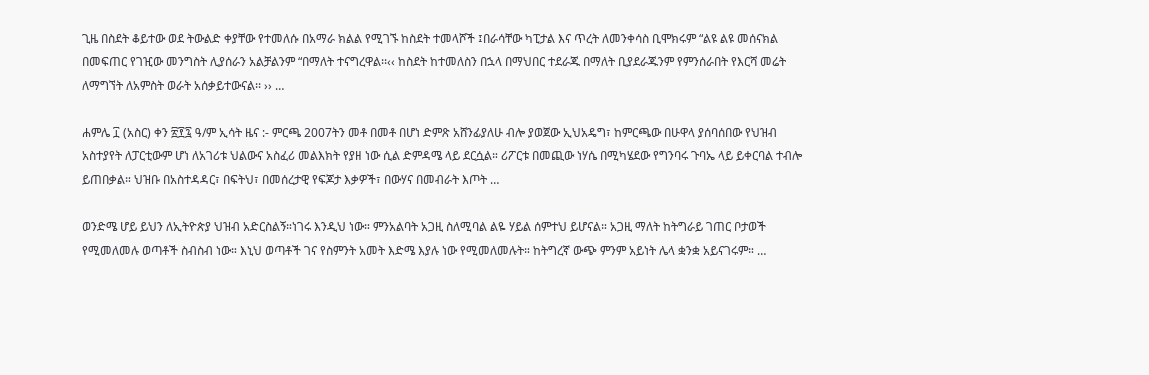ጊዜ በስደት ቆይተው ወደ ትውልድ ቀያቸው የተመለሱ በአማራ ክልል የሚገኙ ከስደት ተመላሾች ፤በራሳቸው ካፒታል እና ጥረት ለመንቀሳስ ቢሞክሩም “ልዩ ልዩ መሰናክል በመፍጠር የገዢው መንግስት ሊያሰራን አልቻልንም “በማለት ተናግረዋል፡፡‹‹ ከስደት ከተመለስን በኋላ በማህበር ተደራጁ በማለት ቢያደራጁንም የምንሰራበት የእርሻ መሬት ለማግኘት ለአምስት ወራት አሰቃይተውናል፡፡ ›› …

ሐምሌ ፲ (አስር) ቀን ፳፻፯ ዓ/ም ኢሳት ዜና :- ምርጫ 2007ትን መቶ በመቶ በሆነ ድምጽ አሸንፊያለሁ ብሎ ያወጀው ኢህአዴግ፣ ከምርጫው በሁዋላ ያሰባሰበው የህዝብ አስተያየት ለፓርቲውም ሆነ ለአገሪቱ ህልውና አስፈሪ መልእክት የያዘ ነው ሲል ድምዳሜ ላይ ደርሷል። ሪፖርቱ በመጪው ነሃሴ በሚካሄደው የግንባሩ ጉባኤ ላይ ይቀርባል ተብሎ ይጠበቃል። ህዝቡ በአስተዳዳር፣ በፍትህ፣ በመሰረታዊ የፍጆታ እቃዎች፣ በውሃና በመብራት እጦት …

ወንድሜ ሆይ ይህን ለኢትዮጵያ ህዝብ አድርስልኝ።ነገሩ እንዲህ ነው። ምንአልባት አጋዚ ስለሚባል ልዬ ሃይል ሰምተህ ይሆናል። አጋዚ ማለት ከትግራይ ገጠር ቦታወች የሚመለመሉ ወጣቶች ስብስብ ነው። እኒህ ወጣቶች ገና የስምንት አመት እድሜ እያሉ ነው የሚመለመሉት። ከትግረኛ ውጭ ምንም አይነት ሌላ ቋንቋ አይናገሩም። …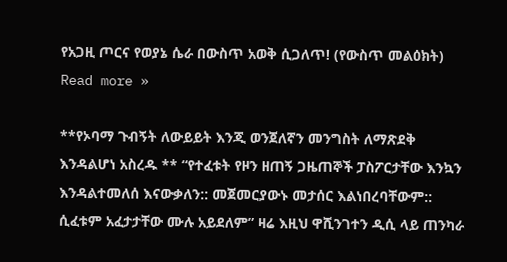የአጋዚ ጦርና የወያኔ ሴራ በውስጥ አወቅ ሲጋለጥ! (የውስጥ መልዕክት) Read more »

**የኦባማ ጉብኝት ለውይይት እንጂ ወንጀለኛን መንግስት ለማጽደቅ እንዳልሆነ አስረዱ ** “የተፈቱት የዞን ዘጠኝ ጋዜጠኞች ፓስፖርታቸው እንኳን እንዳልተመለሰ እናውቃለን:: መጀመርያውኑ መታሰር እልነበረባቸውም:: ሲፈቱም አፈታታቸው ሙሉ አይደለም” ዛሬ እዚህ ዋሺንገተን ዲሲ ላይ ጠንካራ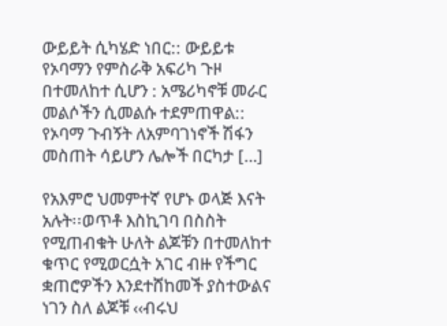ውይይት ሲካሄድ ነበር:: ውይይቱ የኦባማን የምስራቅ አፍሪካ ጉዞ በተመለከተ ሲሆን : አሜሪካኖቹ መራር መልሶችን ሲመልሱ ተደምጠዋል:: የኦባማ ጉብኝት ለአምባገነኖች ሽፋን መስጠት ሳይሆን ሌሎች በርካታ […]

የአእምሮ ህመምተኛ የሆኑ ወላጅ እናት አሉት፡፡ወጥቶ እስኪገባ በስስት የሚጠብቁት ሁለት ልጆቹን በተመለከተ ቁጥር የሚወርሷት አገር ብዙ የችግር ቋጠሮዎችን እንደተሸከመች ያስተውልና ነገን ስለ ልጆቹ ‹‹ብሩህ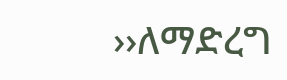››ለማድረግ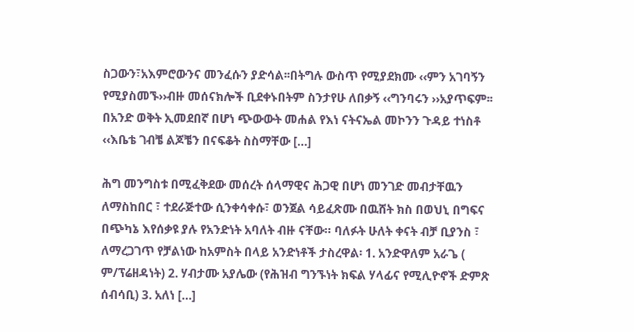ስጋውን፣አእምሮውንና መንፈሱን ያድሳል፡፡በትግሉ ውስጥ የሚያደክሙ ‹‹ምን አገባኝን የሚያስመኙ››ብዙ መሰናክሎች ቢደቀኑበትም ስንታየሁ ለበቃኝ ‹‹ግንባሩን ››አያጥፍም፡፡ በአንድ ወቅት ኢመደበኛ በሆነ ጭውውት መሐል የእነ ናትናኤል መኮንን ጉዳይ ተነስቶ ‹‹እቤቴ ገብቼ ልጆቼን በናፍቆት ስስማቸው […]

ሕግ መንግስቱ በሚፈቅደው መሰረት ሰላማዊና ሕጋዊ በሆነ መንገድ መብታቸዉን ለማስከበር ፣ ተደራጅተው ሲንቀሳቀሱ፣ ወንጀል ሳይፈጽሙ በዉሸት ክስ በወህኒ በግፍና በጭካኔ እየሰቃዩ ያሉ የአንድነት አባለት ብዙ ናቸው። ባለፉት ሁለት ቀናት ብቻ ቢያንስ ፣ ለማረጋገጥ የቻልነው ከአምስት በላይ አንድነቶች ታስረዋል፡ 1. አንድዋለም አራጌ ( ም/ፕሬዘዳነት) 2. ሃብታሙ አያሌው (የሕዝብ ግንኙነት ክፍል ሃላፊና የሚሊዮኖች ድምጽ ሰብሳቢ) 3. አለነ […]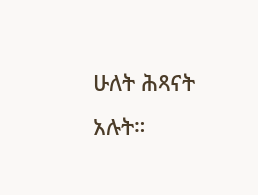ሁለት ሕጻናት አሉት።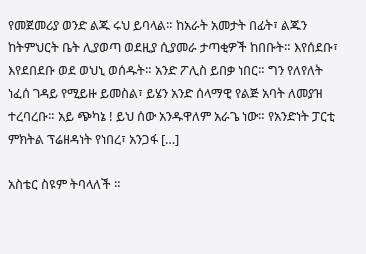የመጀመሪያ ወንድ ልጁ ሩህ ይባላል። ከአራት አመታት በፊት፣ ልጁን ከትምህርት ቤት ሊያወጣ ወደዚያ ሲያመራ ታጣቂዎች ከበቡት። እየሰደቡ፣ እየደበደቡ ወደ ወህኒ ወሰዱት። አንድ ፖሊስ ይበቃ ነበር። ግን የለየለት ነፈሰ ገዳይ የሚይዙ ይመስል፣ ይሄን አንድ ሰላማዊ የልጅ አባት ለመያዝ ተረባረቡ። አይ ጭካኔ ! ይህ ሰው አንዱዋለም አራጌ ነው። የአንድነት ፓርቲ ምክትል ፕሬዘዳነት የነበረ፣ አንጋፋ […]

አስቴር ስዩም ትባላለች ።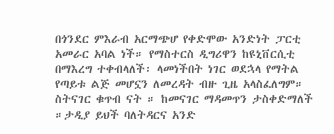በጎንደር ምእራብ አርማጭሆ የቀድሞው አንድነት ፓርቲ አመራር አባል ነች። የማስተርስ ዲግሪዋን ከዩኒቨርሲቲ በማእረግ ተቀብላለች፡ ላመነችበት ነገር ወደኋላ የማትል የጣይቱ ልጅ መሆኗን ለመረዳት ብዙ ጊዜ አላስፈለግም። ስትናገር ቁጥብ ናት ። ከመናገር ማዳመጥን ታስቀድማለች ።ታዲያ ይህች ባለትዳርና አንድ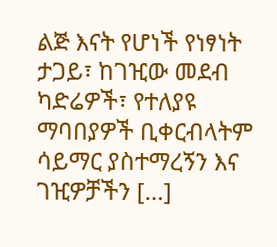ልጅ እናት የሆነች የነፃነት ታጋይ፣ ከገዢው መደብ ካድሬዎች፣ የተለያዩ ማባበያዎች ቢቀርብላትም ሳይማር ያስተማረኝን እና ገዢዎቻችን […]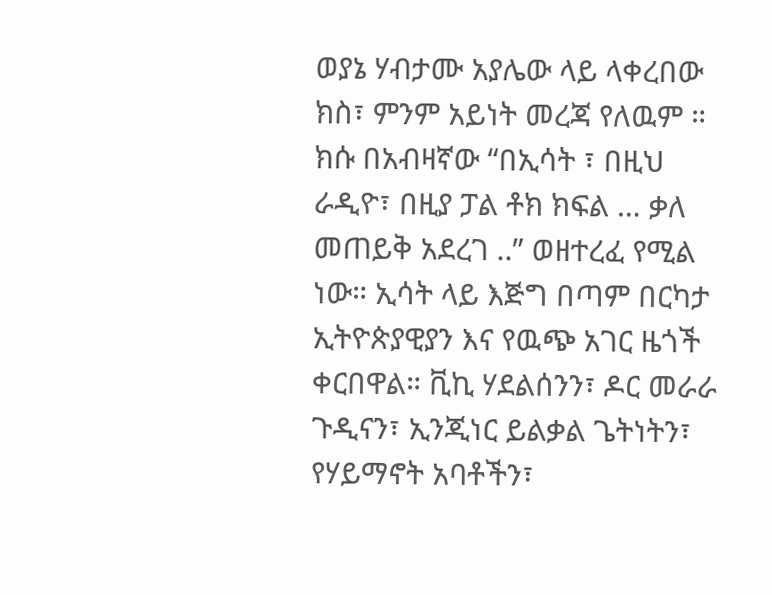ወያኔ ሃብታሙ አያሌው ላይ ላቀረበው ክስ፣ ምንም አይነት መረጃ የለዉም ። ክሱ በአብዛኛው “በኢሳት ፣ በዚህ ራዲዮ፣ በዚያ ፓል ቶክ ክፍል … ቃለ መጠይቅ አደረገ ..” ወዘተረፈ የሚል ነው። ኢሳት ላይ እጅግ በጣም በርካታ ኢትዮጵያዊያን እና የዉጭ አገር ዜጎች ቀርበዋል። ቪኪ ሃደልሰንን፣ ዶር መራራ ጉዲናን፣ ኢንጂነር ይልቃል ጌትነትን፣ የሃይማኖት አባቶችን፣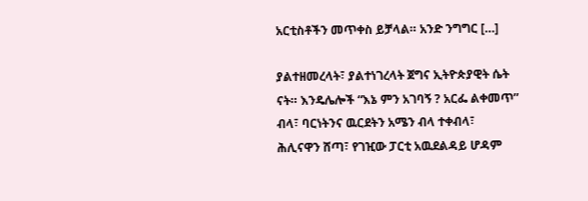አርቲስቶችን መጥቀስ ይቻላል። አንድ ንግግር […]

ያልተዘመረላት፣ ያልተነገረላት ጀግና ኢትዮጵያዊት ሴት ናት። እንዴሌሎች “እኔ ምን አገባኝ ? አርፌ ልቀመጥ” ብላ፣ ባርነትንና ዉርደትን አሜን ብላ ተቀብላ፣ ሕሊናዋን ሸጣ፣ የገዢው ፓርቲ አዉደልዳይ ሆዳም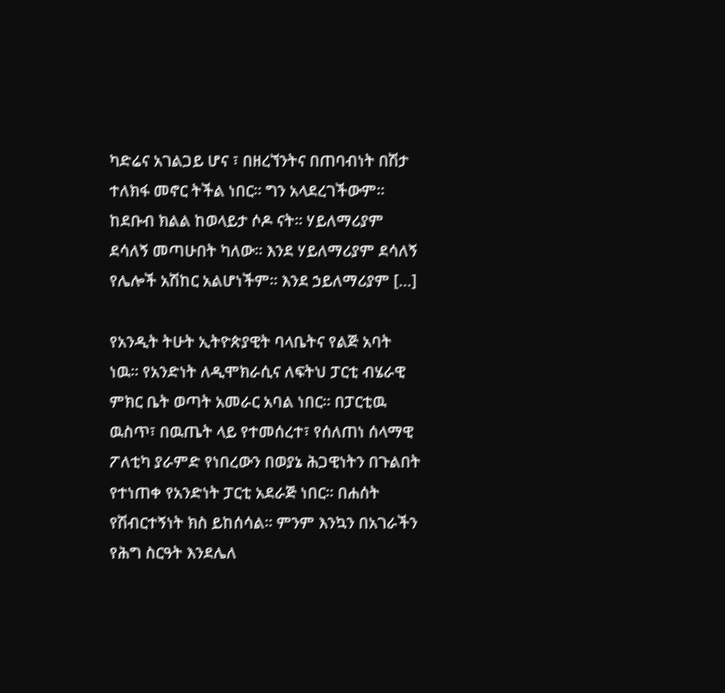ካድሬና አገልጋይ ሆና ፣ በዘረኘንትና በጠባብነት በሽታ ተለክፋ መኖር ትችል ነበር። ግን አላደረገችውም። ከደቡብ ክልል ከወላይታ ሶዶ ናት። ሃይለማሪያም ደሳለኝ መጣሁበት ካለው። እንደ ሃይለማሪያም ደሳለኝ የሌሎች አሽከር አልሆነችም። እንደ ኃይለማሪያም […]

የአንዲት ትሁት ኢትዮጵያዊት ባላቤትና የልጅ አባት ነዉ። የአንድነት ለዲሞክራሲና ለፍትህ ፓርቲ ብሄራዊ ምክር ቤት ወጣት አመራር አባል ነበር። በፓርቲዉ ዉስጥ፣ በዉጤት ላይ የተመሰረተ፣ የሰለጠነ ሰላማዊ ፖለቲካ ያራምድ የነበረውን በወያኔ ሕጋዊነትን በጉልበት የተነጠቀ የአንድነት ፓርቲ አደራጅ ነበር። በሐሰት የሽብርተኝነት ክስ ይከሰሳል። ምንም እንኳን በአገራችን የሕግ ስርዓት እንደሌለ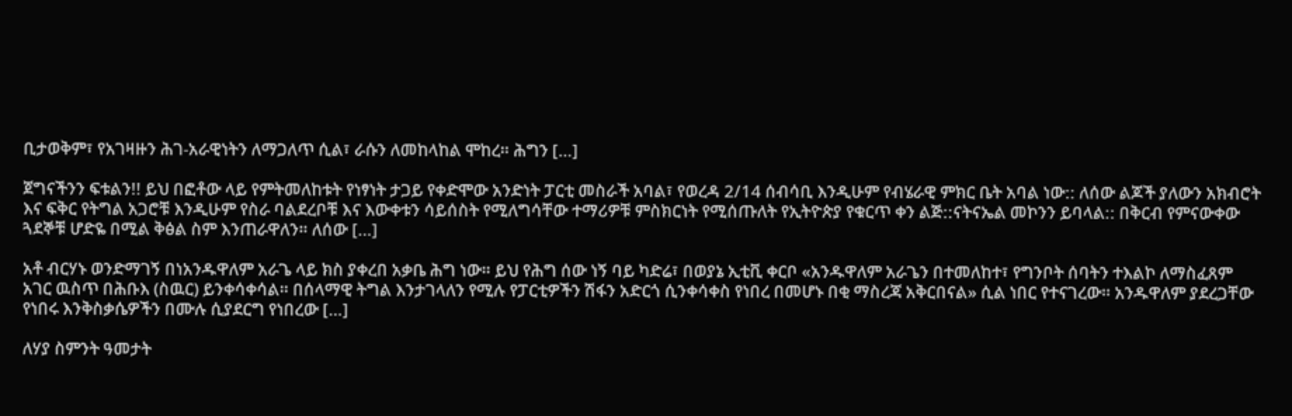ቢታወቅም፣ የአገዛዙን ሕገ-አራዊነትን ለማጋለጥ ሲል፣ ራሱን ለመከላከል ሞከረ። ሕግን […]

ጀግናችንን ፍቱልን!! ይህ በፎቶው ላይ የምትመለከቱት የነፃነት ታጋይ የቀድሞው አንድነት ፓርቲ መስራች አባል፣ የወረዳ 2/14 ሰብሳቢ እንዲሁም የብሄራዊ ምክር ቤት አባል ነው:: ለሰው ልጆች ያለውን አክብሮት እና ፍቅር የትግል አጋሮቹ እንዲሁም የስራ ባልደረቦቹ እና እውቀቱን ሳይሰስት የሚለግሳቸው ተማሪዎቹ ምስክርነት የሚሰጡለት የኢትዮጵያ የቁርጥ ቀን ልጅ::ናትናኤል መኮንን ይባላል:: በቅርብ የምናውቀው ጓደኞቹ ሆድዬ በሚል ቅፅል ስም እንጠራዋለን። ለሰው […]

አቶ ብርሃኑ ወንድማገኝ በነአንዱዋለም አራጌ ላይ ክስ ያቀረበ አቃቤ ሕግ ነው። ይህ የሕግ ሰው ነኝ ባይ ካድሬ፣ በወያኔ ኢቲቪ ቀርቦ «አንዱዋለም አራጌን በተመለከተ፣ የግንቦት ሰባትን ተእልኮ ለማስፈጸም አገር ዉስጥ በሕቡእ (ስዉር) ይንቀሳቀሳል። በሰላማዊ ትግል እንታገላለን የሚሉ የፓርቲዎችን ሽፋን አድርጎ ሲንቀሳቀስ የነበረ በመሆኑ በቂ ማስረጃ አቅርበናል» ሲል ነበር የተናገረው። አንዱዋለም ያደረጋቸው የነበሩ እንቅስቃሴዎችን በሙሉ ሲያደርግ የነበረው […]

ለሃያ ስምንት ዓመታት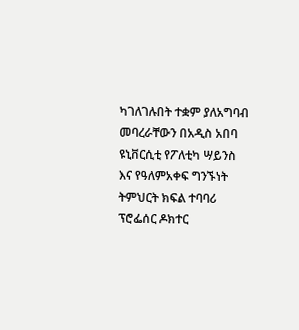ካገለገሉበት ተቋም ያለአግባብ መባረራቸውን በአዲስ አበባ ዩኒቨርሲቲ የፖለቲካ ሣይንስ እና የዓለምአቀፍ ግንኙነት ትምህርት ክፍል ተባባሪ ፕሮፌሰር ዶክተር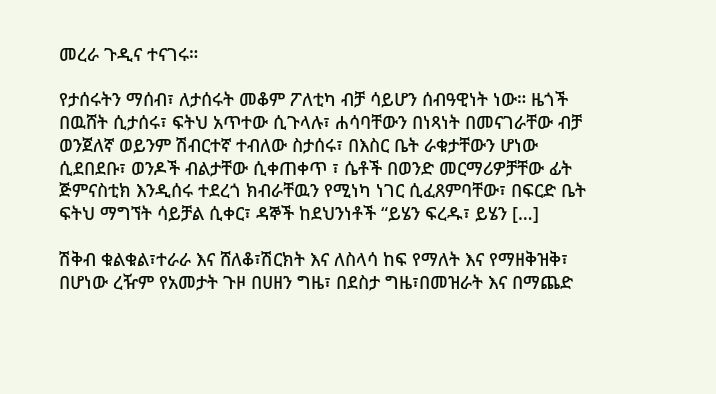መረራ ጉዲና ተናገሩ።

የታሰሩትን ማሰብ፣ ለታሰሩት መቆም ፖለቲካ ብቻ ሳይሆን ሰብዓዊነት ነው። ዜጎች በዉሸት ሲታሰሩ፣ ፍትህ አጥተው ሲጉላሉ፣ ሐሳባቸውን በነጻነት በመናገራቸው ብቻ ወንጀለኛ ወይንም ሽብርተኛ ተብለው ስታሰሩ፣ በእስር ቤት ራቁታቸውን ሆነው ሲደበደቡ፣ ወንዶች ብልታቸው ሲቀጠቀጥ ፣ ሴቶች በወንድ መርማሪዎቻቸው ፊት ጅምናስቲክ እንዲሰሩ ተደረጎ ክብራቸዉን የሚነካ ነገር ሲፈጸምባቸው፣ በፍርድ ቤት ፍትህ ማግኘት ሳይቻል ሲቀር፣ ዳኞች ከደህንነቶች “ይሄን ፍረዱ፣ ይሄን […]

ሽቅብ ቁልቁል፣ተራራ እና ሸለቆ፣ሽርክት እና ለስላሳ ከፍ የማለት እና የማዘቅዝቅ፣ በሆነው ረዥም የአመታት ጉዞ በሀዘን ግዜ፣ በደስታ ግዜ፣በመዝራት እና በማጨድ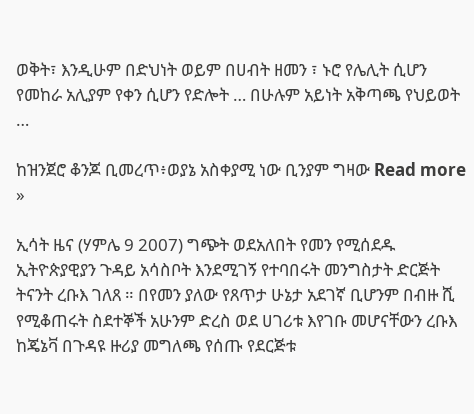ወቅት፣ እንዲሁም በድህነት ወይም በሀብት ዘመን ፣ ኑሮ የሌሊት ሲሆን የመከራ አሊያም የቀን ሲሆን የድሎት … በሁሉም አይነት አቅጣጫ የህይወት …

ከዝንጀሮ ቆንጆ ቢመረጥ፥ወያኔ አስቀያሚ ነው ቢንያም ግዛው Read more »

ኢሳት ዜና (ሃምሌ 9 2007) ግጭት ወደአለበት የመን የሚሰደዱ ኢትዮጵያዊያን ጉዳይ አሳስቦት እንደሚገኝ የተባበሩት መንግስታት ድርጅት ትናንት ረቡእ ገለጸ ። በየመን ያለው የጸጥታ ሁኔታ አደገኛ ቢሆንም በብዙ ሺ  የሚቆጠሩት ስደተኞች አሁንም ድረስ ወደ ሀገሪቱ እየገቡ መሆናቸውን ረቡእ ከጄኔቫ በጉዳዩ ዙሪያ መግለጫ የሰጡ የደርጅቱ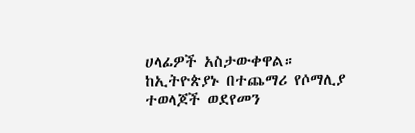ሀላፊዎች አስታውቀዋል። ከኢትዮጵያኑ በተጨማሪ የሶማሊያ ተወላጆች ወደየመን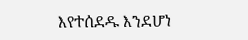እየተሰደዱ እንደሆነ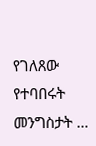የገለጸው የተባበሩት መንግስታት …